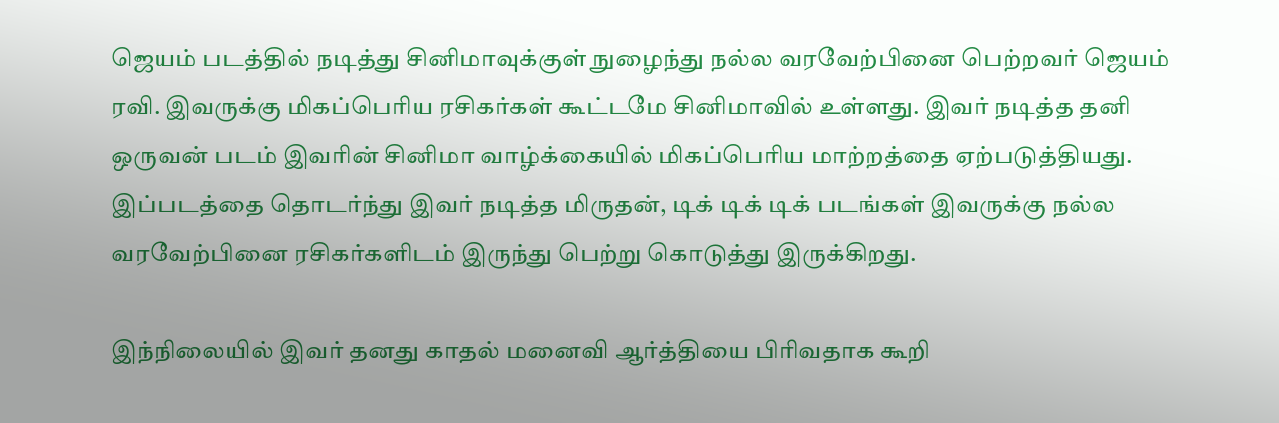ஜெயம் படத்தில் நடித்து சினிமாவுக்குள் நுழைந்து நல்ல வரவேற்பினை பெற்றவர் ஜெயம் ரவி. இவருக்கு மிகப்பெரிய ரசிகர்கள் கூட்டமே சினிமாவில் உள்ளது. இவர் நடித்த தனி ஒருவன் படம் இவரின் சினிமா வாழ்க்கையில் மிகப்பெரிய மாற்றத்தை ஏற்படுத்தியது. இப்படத்தை தொடர்ந்து இவர் நடித்த மிருதன், டிக் டிக் டிக் படங்கள் இவருக்கு நல்ல வரவேற்பினை ரசிகர்களிடம் இருந்து பெற்று கொடுத்து இருக்கிறது.

இந்நிலையில் இவர் தனது காதல் மனைவி ஆர்த்தியை பிரிவதாக கூறி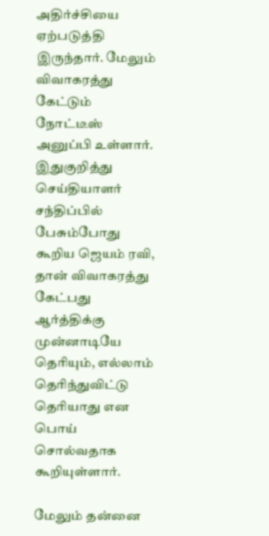அதிர்ச்சியை ஏற்படுத்தி இருந்தார். மேலும் விவாகரத்து கேட்டும் நோட்டீஸ் அனுப்பி உள்ளார். இதுகுறித்து செய்தியாளர் சந்திப்பில் பேசும்போது கூறிய ஜெயம் ரவி, தான் விவாகரத்து கேட்பது ஆர்த்திக்கு முன்னாடியே தெரியும், எல்லாம் தெரிந்துவிட்டு தெரியாது என பொய் சொல்வதாக கூறியுள்ளார்.

மேலும் தன்னை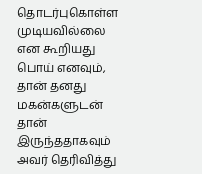தொடர்புகொள்ள முடியவில்லை என கூறியது பொய் எனவும், தான் தனது மகன்களுடன் தான் இருந்ததாகவும் அவர் தெரிவித்து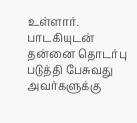உள்ளார். பாடகியுடன் தன்னை தொடர்பு படுத்தி பேசுவது அவர்களுக்கு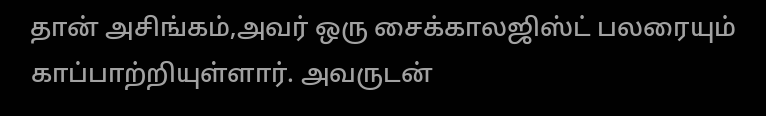தான் அசிங்கம்,அவர் ஒரு சைக்காலஜிஸ்ட் பலரையும் காப்பாற்றியுள்ளார். அவருடன்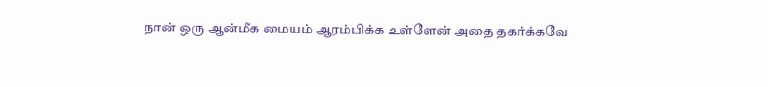நான் ஒரு ஆன்மீக மையம் ஆரம்பிக்க உள்ளேன் அதை தகர்க்கவே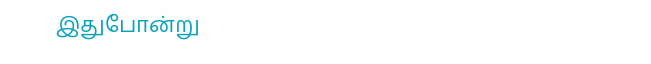இதுபோன்று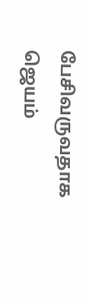பேசிவருவதாக ஜெயம்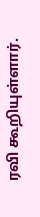ரவி கூறியுள்ளார்.